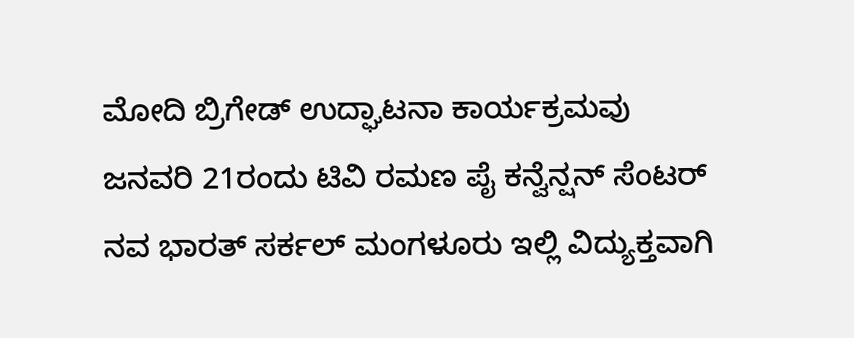ಮೋದಿ ಬ್ರಿಗೇಡ್ ಉದ್ಘಾಟನಾ ಕಾರ್ಯಕ್ರಮವು ಜನವರಿ 21ರಂದು ಟಿವಿ ರಮಣ ಪೈ ಕನ್ವೆನ್ಷನ್ ಸೆಂಟರ್ ನವ ಭಾರತ್ ಸರ್ಕಲ್ ಮಂಗಳೂರು ಇಲ್ಲಿ ವಿದ್ಯುಕ್ತವಾಗಿ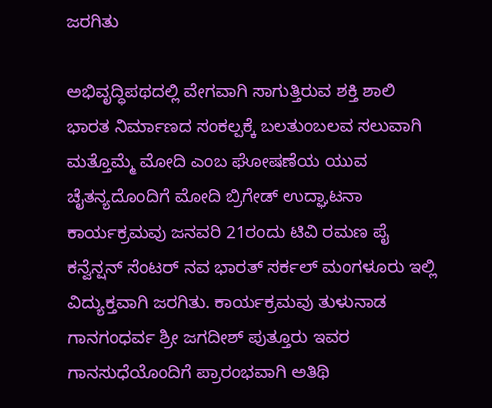ಜರಗಿತು

ಅಭಿವೃದ್ಧಿಪಥದಲ್ಲಿ ವೇಗವಾಗಿ ಸಾಗುತ್ತಿರುವ ಶಕ್ತಿ ಶಾಲಿ ಭಾರತ ನಿರ್ಮಾಣದ ಸಂಕಲ್ಪಕ್ಕೆ ಬಲತುಂಬಲವ ಸಲುವಾಗಿ ಮತ್ತೊಮ್ಮೆ ಮೋದಿ ಎಂಬ ಘೋಷಣೆಯ ಯುವ ಚೈತನ್ಯದೊಂದಿಗೆ ಮೋದಿ ಬ್ರಿಗೇಡ್ ಉದ್ಘಾಟನಾ ಕಾರ್ಯಕ್ರಮವು ಜನವರಿ 21ರಂದು ಟಿವಿ ರಮಣ ಪೈ ಕನ್ವೆನ್ಷನ್ ಸೆಂಟರ್ ನವ ಭಾರತ್ ಸರ್ಕಲ್ ಮಂಗಳೂರು ಇಲ್ಲಿ ವಿದ್ಯುಕ್ತವಾಗಿ ಜರಗಿತು. ಕಾರ್ಯಕ್ರಮವು ತುಳುನಾಡ ಗಾನಗಂಧರ್ವ ಶ್ರೀ ಜಗದೀಶ್ ಪುತ್ತೂರು ಇವರ ಗಾನಸುಧೆಯೊಂದಿಗೆ ಪ್ರಾರಂಭವಾಗಿ ಅತಿಥಿ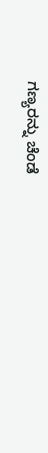ಗಣ್ಯರನ್ನು ಚೆಂಡೆ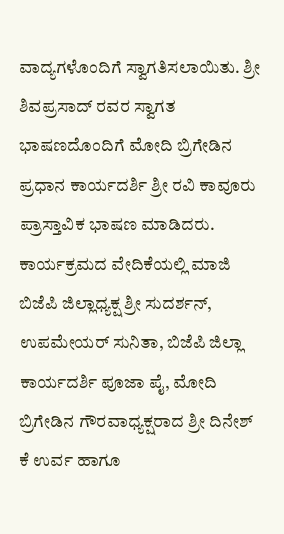ವಾದ್ಯಗಳೊಂದಿಗೆ ಸ್ವಾಗತಿಸಲಾಯಿತು. ಶ್ರೀ ಶಿವಪ್ರಸಾದ್ ರವರ ಸ್ವಾಗತ ಭಾಷಣದೊಂದಿಗೆ ಮೋದಿ ಬ್ರಿಗೇಡಿನ ಪ್ರಧಾನ ಕಾರ್ಯದರ್ಶಿ ಶ್ರೀ ರವಿ ಕಾವೂರು ಪ್ರಾಸ್ತಾವಿಕ ಭಾಷಣ ಮಾಡಿದರು. ಕಾರ್ಯಕ್ರಮದ ವೇದಿಕೆಯಲ್ಲಿ ಮಾಜಿ ಬಿಜೆಪಿ ಜಿಲ್ಲಾಧ್ಯಕ್ಷ ಶ್ರೀ ಸುದರ್ಶನ್, ಉಪಮೇಯರ್ ಸುನಿತಾ, ಬಿಜೆಪಿ ಜಿಲ್ಲಾ ಕಾರ್ಯದರ್ಶಿ ಪೂಜಾ ಪೈ, ಮೋದಿ ಬ್ರಿಗೇಡಿನ ಗೌರವಾಧ್ಯಕ್ಷರಾದ ಶ್ರೀ ದಿನೇಶ್ ಕೆ ಉರ್ವ ಹಾಗೂ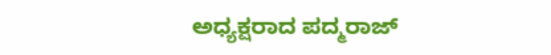ಅಧ್ಯಕ್ಷರಾದ ಪದ್ಮರಾಜ್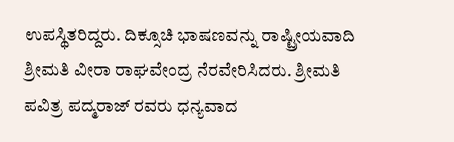ಉಪಸ್ಥಿತರಿದ್ದರು. ದಿಕ್ಸೂಚಿ ಭಾಷಣವನ್ನು ರಾಷ್ಟ್ರೀಯವಾದಿ ಶ್ರೀಮತಿ ವೀರಾ ರಾಘವೇಂದ್ರ ನೆರವೇರಿಸಿದರು. ಶ್ರೀಮತಿ ಪವಿತ್ರ ಪದ್ಮರಾಜ್ ರವರು ಧನ್ಯವಾದ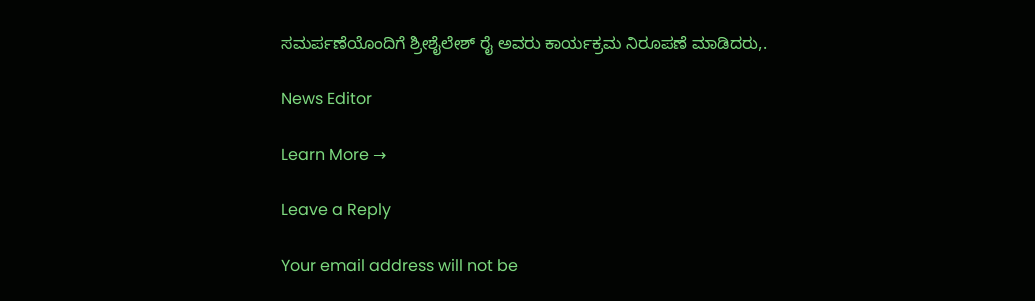ಸಮರ್ಪಣೆಯೊಂದಿಗೆ ಶ್ರೀಶೈಲೇಶ್ ರೈ ಅವರು ಕಾರ್ಯಕ್ರಮ ನಿರೂಪಣೆ ಮಾಡಿದರು,.

News Editor

Learn More →

Leave a Reply

Your email address will not be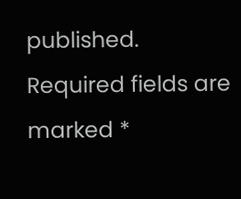published. Required fields are marked *